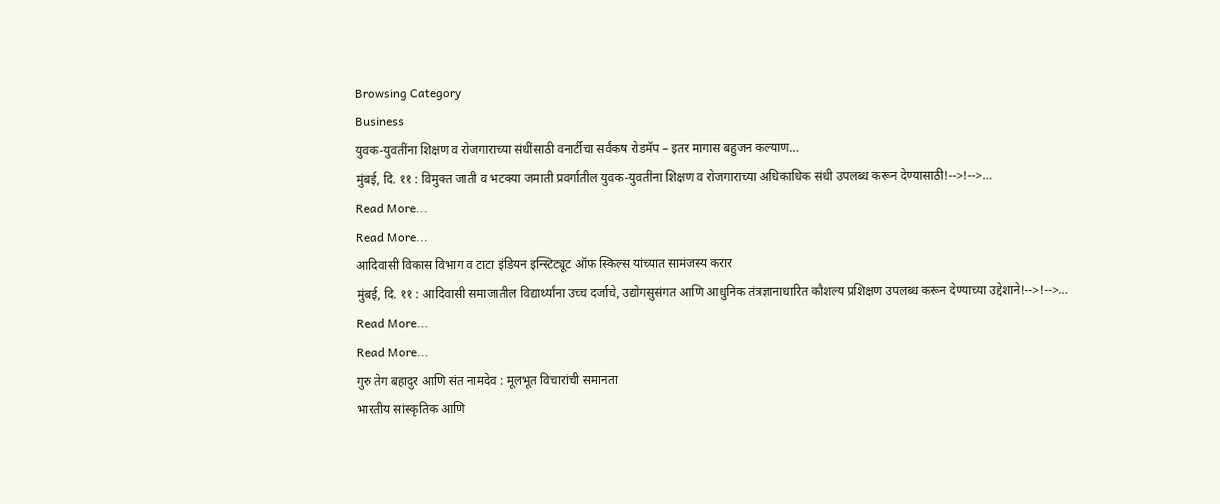Browsing Category
Business
युवक-युवतींना शिक्षण व रोजगाराच्या संधींसाठी वनार्टीचा सर्वंकष रोडमॅप – इतर मागास बहुजन कल्याण…
मुंबई, दि. ११ : विमुक्त जाती व भटक्या जमाती प्रवर्गातील युवक-युवतींना शिक्षण व रोजगाराच्या अधिकाधिक संधी उपलब्ध करून देण्यासाठी!-->!-->…
Read More...
Read More...
आदिवासी विकास विभाग व टाटा इंडियन इन्स्टिट्यूट ऑफ स्किल्स यांच्यात सामंजस्य करार
मुंबई, दि. ११ : आदिवासी समाजातील विद्यार्थ्यांना उच्च दर्जाचे, उद्योगसुसंगत आणि आधुनिक तंत्रज्ञानाधारित कौशल्य प्रशिक्षण उपलब्ध करून देण्याच्या उद्देशाने!-->!-->…
Read More...
Read More...
गुरु तेग बहादुर आणि संत नामदेव : मूलभूत विचारांची समानता
भारतीय सांस्कृतिक आणि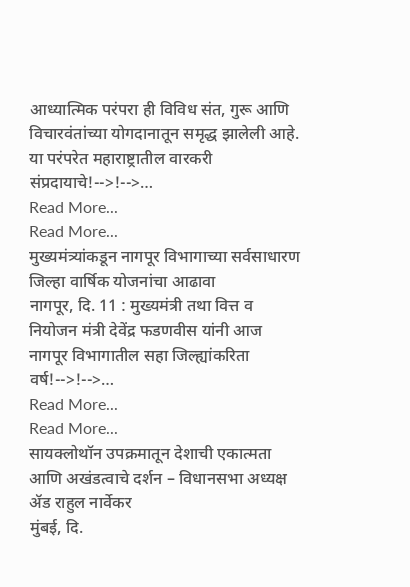आध्यात्मिक परंपरा ही विविध संत, गुरू आणि विचारवंतांच्या योगदानातून समृद्ध झालेली आहे. या परंपरेत महाराष्ट्रातील वारकरी संप्रदायाचे!-->!-->…
Read More...
Read More...
मुख्यमंत्र्यांकडून नागपूर विभागाच्या सर्वसाधारण जिल्हा वार्षिक योजनांचा आढावा
नागपूर, दि. 11 : मुख्यमंत्री तथा वित्त व नियोजन मंत्री देवेंद्र फडणवीस यांनी आज नागपूर विभागातील सहा जिल्ह्यांकरिता वर्ष!-->!-->…
Read More...
Read More...
सायक्लोथॉन उपक्रमातून देशाची एकात्मता आणि अखंडत्वाचे दर्शन – विधानसभा अध्यक्ष ॲड राहुल नार्वेकर
मुंबई, दि.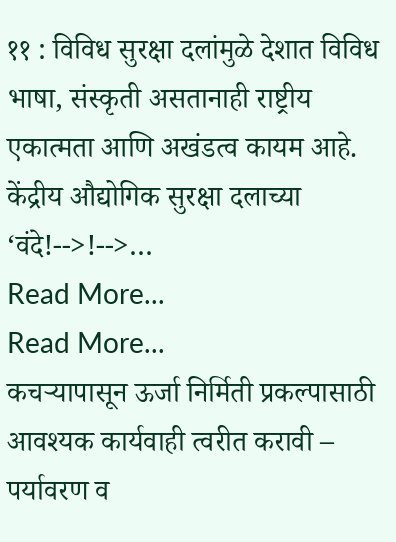११ : विविध सुरक्षा दलांमुळे देशात विविध भाषा, संस्कृती असतानाही राष्ट्रीय एकात्मता आणि अखंडत्व कायम आहे. केंद्रीय औद्योगिक सुरक्षा दलाच्या ‘वंदे!-->!-->…
Read More...
Read More...
कचऱ्यापासून ऊर्जा निर्मिती प्रकल्पासाठी आवश्यक कार्यवाही त्वरीत करावी – पर्यावरण व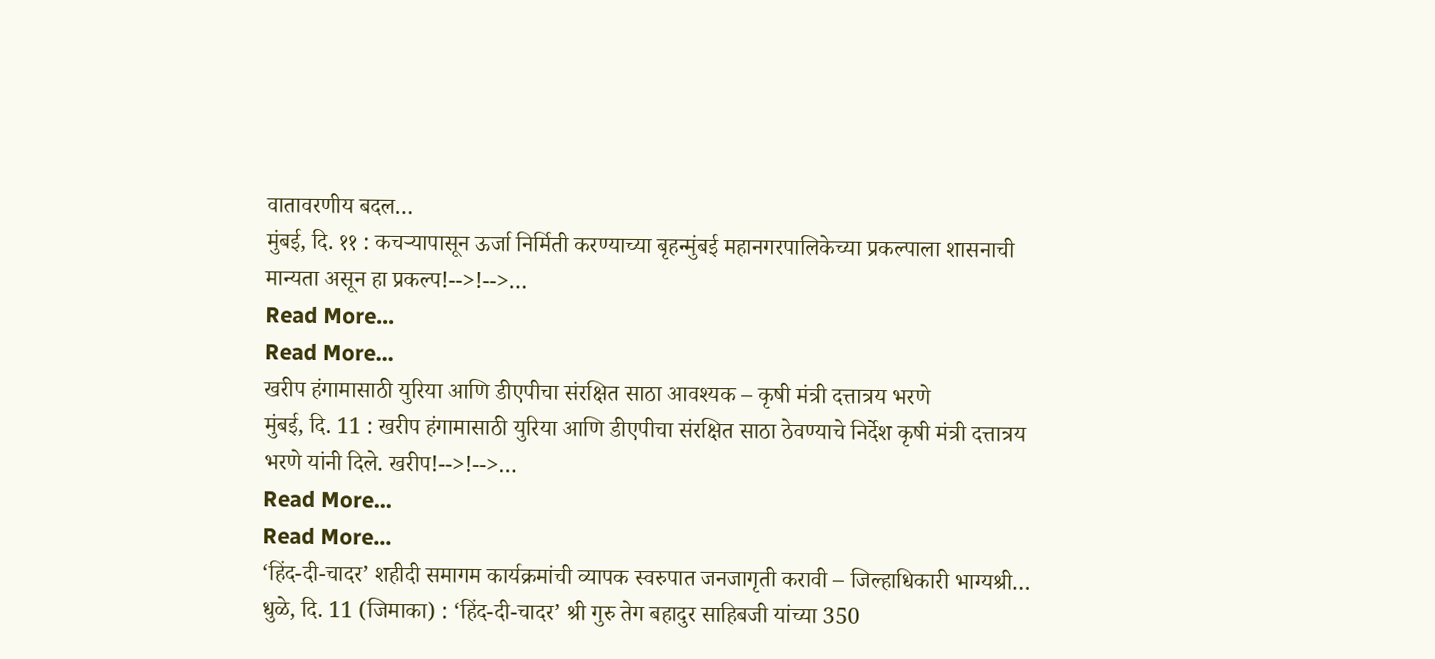वातावरणीय बदल…
मुंबई, दि. ११ : कचऱ्यापासून ऊर्जा निर्मिती करण्याच्या बृहन्मुंबई महानगरपालिकेच्या प्रकल्पाला शासनाची मान्यता असून हा प्रकल्प!-->!-->…
Read More...
Read More...
खरीप हंगामासाठी युरिया आणि डीएपीचा संरक्षित साठा आवश्यक – कृषी मंत्री दत्तात्रय भरणे
मुंबई, दि. 11 : खरीप हंगामासाठी युरिया आणि डीएपीचा संरक्षित साठा ठेवण्याचे निर्देश कृषी मंत्री दत्तात्रय भरणे यांनी दिले. खरीप!-->!-->…
Read More...
Read More...
‘हिंद-दी-चादर’ शहीदी समागम कार्यक्रमांची व्यापक स्वरुपात जनजागृती करावी – जिल्हाधिकारी भाग्यश्री…
धुळे, दि. 11 (जिमाका) : ‘हिंद-दी-चादर’ श्री गुरु तेग बहादुर साहिबजी यांच्या 350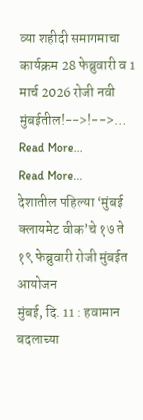व्या शहीदी समागमाचा कार्यक्रम 28 फेब्रुवारी व 1 मार्च 2026 रोजी नवी मुंबईतील!-->!-->…
Read More...
Read More...
देशातील पहिल्या ‘मुंबई क्लायमेट वीक’चे १७ ते १९ फेब्रुवारी रोजी मुंबईत आयोजन
मुंबई, दि. 11 : हवामान बदलाच्या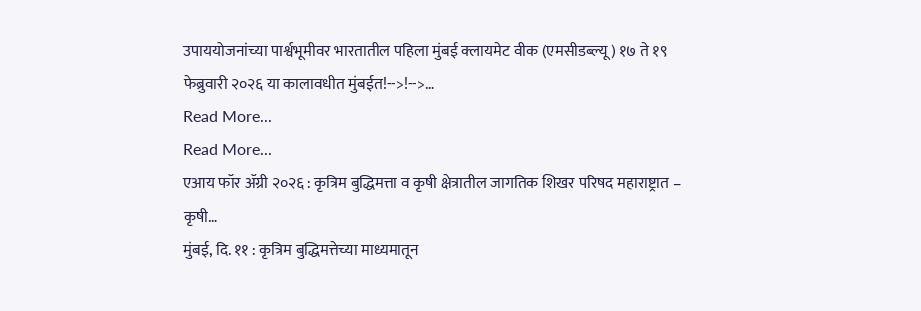उपाययोजनांच्या पार्श्वभूमीवर भारतातील पहिला मुंबई क्लायमेट वीक (एमसीडब्ल्यू) १७ ते १९ फेब्रुवारी २०२६ या कालावधीत मुंबईत!-->!-->…
Read More...
Read More...
एआय फॉर ॲग्री २०२६ : कृत्रिम बुद्धिमत्ता व कृषी क्षेत्रातील जागतिक शिखर परिषद महाराष्ट्रात – कृषी…
मुंबई, दि. ११ : कृत्रिम बुद्धिमत्तेच्या माध्यमातून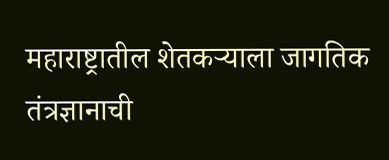महाराष्ट्रातील शेतकऱ्याला जागतिक तंत्रज्ञानाची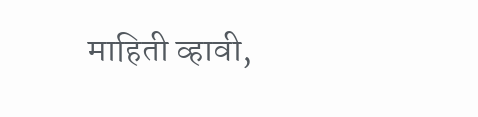माहिती व्हावी,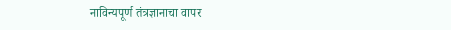नाविन्यपूर्ण तंत्रज्ञानाचा वापर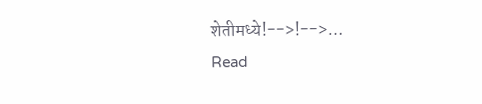शेतीमध्ये!-->!-->…
Read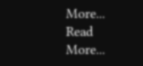More...
Read More...